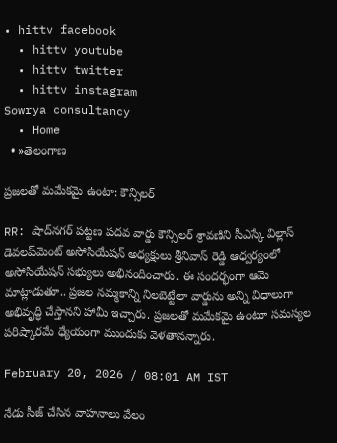• hittv facebook
  • hittv youtube
  • hittv twitter
  • hittv instagram
Sowrya consultancy
  • Home
  • »తెలంగాణ

ప్రజలతో మమేకమై ఉంటా: కౌన్సిలర్

RR: షాద్‌నగర్ పట్టణ పదవ వార్డు కౌన్సిలర్ శ్రావణిని సీఎస్కే విల్లాస్ డెవలప్‌మెంట్ అసోసియేషన్ అధ్యక్షులు శ్రీనివాస్ రెడ్డి ఆధ్వర్యంలో అసోసియేషన్ సభ్యులు అభినందించారు. ఈ సందర్భంగా ఆమె మాట్లాడుతూ.. ప్రజల నమ్మకాన్ని నిలబెట్టేలా వార్డును అన్ని విధాలుగా అభివృద్ధి చేస్తానని హామీ ఇచ్చారు. ప్రజలతో మమేకమై ఉంటూ సమస్యల పరిష్కారమే ధ్యేయంగా ముందుకు వెళతానన్నారు.

February 20, 2026 / 08:01 AM IST

నేడు సీజ్ చేసిన వాహనాలు వేలం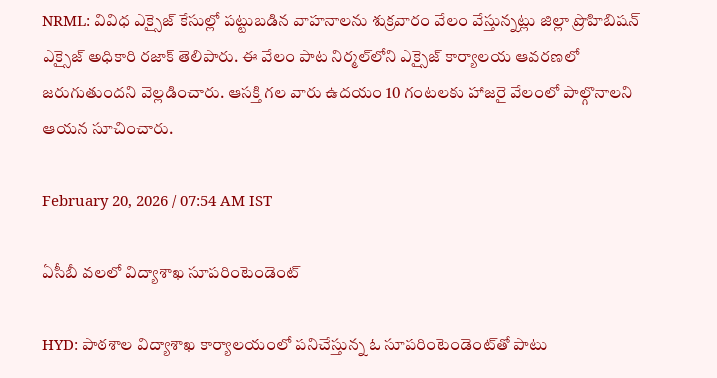NRML: వివిధ ఎక్సైజ్ కేసుల్లో పట్టుబడిన వాహనాలను శుక్రవారం వేలం వేస్తున్నట్లు జిల్లా ప్రొహిబిషన్ ఎక్సైజ్ అధికారి రజాక్ తెలిపారు. ఈ వేలం పాట నిర్మల్‌లోని ఎక్సైజ్ కార్యాలయ ఆవరణలో జరుగుతుందని వెల్లడించారు. ఆసక్తి గల వారు ఉదయం 10 గంటలకు హాజరై వేలంలో పాల్గొనాలని ఆయన సూచించారు.

February 20, 2026 / 07:54 AM IST

ఏసీబీ వలలో విద్యాశాఖ సూపరింటెండెంట్‌

HYD: పాఠశాల విద్యాశాఖ కార్యాలయంలో పనిచేస్తున్న ఓ సూపరింటెండెంట్‌తో పాటు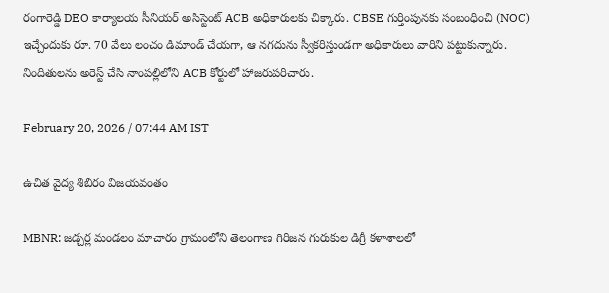రంగారెడ్డి DEO కార్యాలయ సీనియర్‌ అసిస్టెంట్‌ ACB అధికారులకు చిక్కారు. CBSE గుర్తింపునకు సంబంధించి (NOC) ఇచ్చేందుకు రూ. 70 వేలు లంచం డిమాండ్‌ చేయగా, ఆ నగదును స్వీకరిస్తుండగా అధికారులు వారిని పట్టుకున్నారు. నిందితులను అరెస్ట్‌ చేసి నాంపల్లిలోని ACB కోర్టులో హాజరుపరిచారు.

February 20, 2026 / 07:44 AM IST

ఉచిత వైద్య శిబిరం విజయవంతం

MBNR: జడ్చర్ల మండలం మాచారం గ్రామంలోని తెలంగాణ గిరిజన గురుకుల డిగ్రీ కళాశాలలో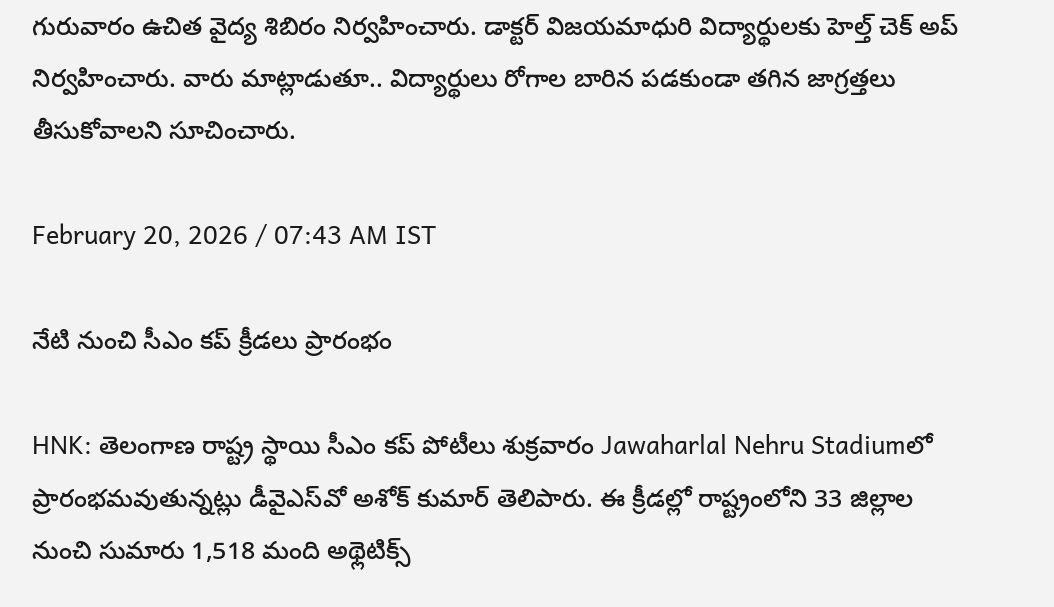గురువారం ఉచిత వైద్య శిబిరం నిర్వహించారు. డాక్టర్ విజయమాధురి విద్యార్థులకు హెల్త్ చెక్ అప్ నిర్వహించారు. వారు మాట్లాడుతూ.. విద్యార్థులు రోగాల బారిన పడకుండా తగిన జాగ్రత్తలు తీసుకోవాలని సూచించారు.

February 20, 2026 / 07:43 AM IST

నేటి నుంచి సీఎం కప్ క్రీడలు ప్రారంభం

HNK: తెలంగాణ రాష్ట్ర స్థాయి సీఎం కప్ పోటీలు శుక్రవారం Jawaharlal Nehru Stadiumలో ప్రారంభమవుతున్నట్లు డీవైఎస్‌వో అశోక్ కుమార్ తెలిపారు. ఈ క్రీడల్లో రాష్ట్రంలోని 33 జిల్లాల నుంచి సుమారు 1,518 మంది అథ్లెటిక్స్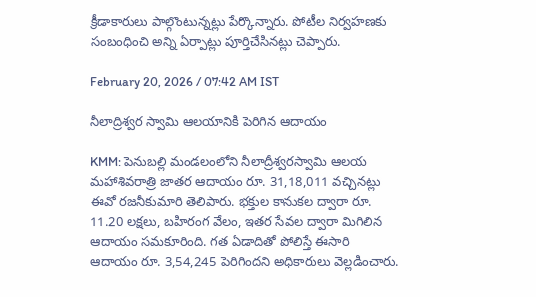క్రీడాకారులు పాల్గొంటున్నట్లు పేర్కొన్నారు. పోటీల నిర్వహణకు సంబంధించి అన్ని ఏర్పాట్లు పూర్తిచేసినట్లు చెప్పారు.

February 20, 2026 / 07:42 AM IST

నీలాద్రిశ్వర స్వామి ఆలయానికి పెరిగిన ఆదాయం

KMM: పెనుబల్లి మండలంలోని నీలాద్రీశ్వరస్వామి ఆలయ మహాశివరాత్రి జాతర ఆదాయం రూ. 31,18,011 వచ్చినట్లు ఈవో రజనీకుమారి తెలిపారు. భక్తుల కానుకల ద్వారా రూ. 11.20 లక్షలు, బహిరంగ వేలం, ఇతర సేవల ద్వారా మిగిలిన ఆదాయం సమకూరింది. గత ఏడాదితో పోలిస్తే ఈసారి ఆదాయం రూ. 3,54,245 పెరిగిందని అధికారులు వెల్లడించారు.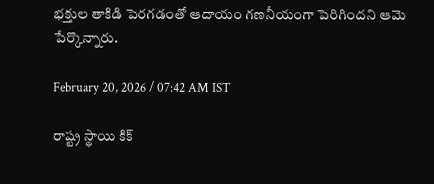భక్తుల తాకిడి పెరగడంతో ఆదాయం గణనీయంగా పెరిగిందని ఆమె పేర్కొన్నారు.

February 20, 2026 / 07:42 AM IST

రాష్ట్ర స్థాయి కిక్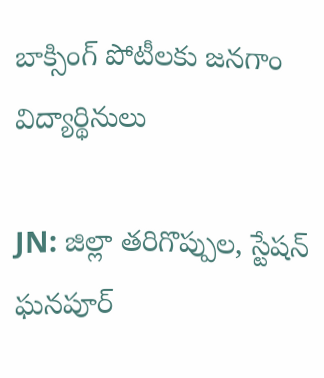బాక్సింగ్ పోటీలకు జనగాం విద్యార్థినులు

JN: జిల్లా తరిగొప్పుల, స్టేషన్ ఘనపూర్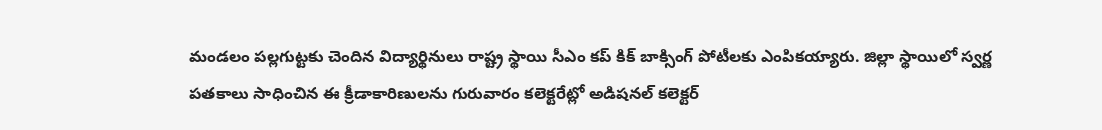మండలం పల్లగుట్టకు చెందిన విద్యార్థినులు రాష్ట్ర స్థాయి సీఎం కప్ కిక్ బాక్సింగ్ పోటీలకు ఎంపికయ్యారు. జిల్లా స్థాయిలో స్వర్ణ పతకాలు సాధించిన ఈ క్రీడాకారిణులను గురువారం కలెక్టరేట్లో అడిషనల్ కలెక్టర్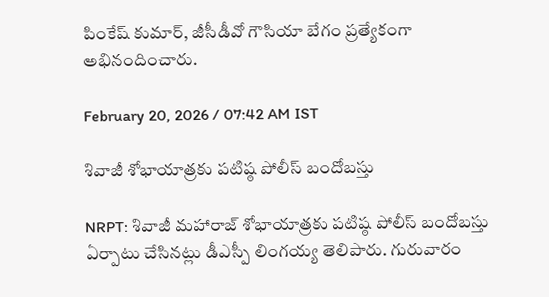పింకేష్ కుమార్, జీసీడీవో గౌసియా బేగం ప్రత్యేకంగా అభినందించారు.

February 20, 2026 / 07:42 AM IST

శివాజీ శోభాయాత్రకు పటిష్ఠ పోలీస్ బందోబస్తు

NRPT: శివాజీ మహారాజ్ శోభాయాత్రకు పటిష్ఠ పోలీస్ బందోబస్తు ఏర్పాటు చేసినట్లు డీఎస్పీ లింగయ్య తెలిపారు. గురువారం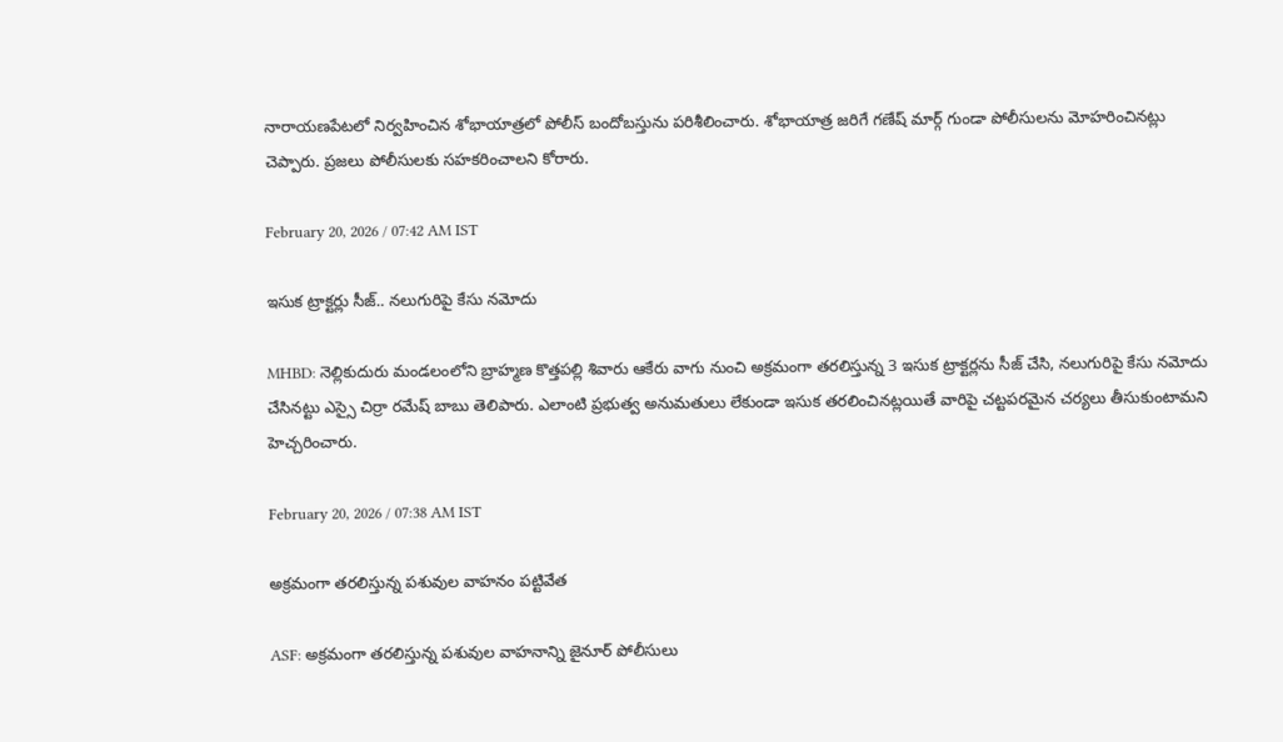నారాయణపేటలో నిర్వహించిన శోభాయాత్రలో పోలీస్ బందోబస్తును పరిశీలించారు. శోభాయాత్ర జరిగే గణేష్ మార్గ్ గుండా పోలీసులను మోహరించినట్లు చెప్పారు. ప్రజలు పోలీసులకు సహకరించాలని కోరారు.

February 20, 2026 / 07:42 AM IST

ఇసుక ట్రాక్టర్లు సీజ్.. నలుగురిపై కేసు నమోదు

MHBD: నెల్లికుదురు మండలంలోని బ్రాహ్మణ కొత్తపల్లి శివారు ఆకేరు వాగు నుంచి అక్రమంగా తరలిస్తున్న 3 ఇసుక ట్రాక్టర్లను సీజ్ చేసి, నలుగురిపై కేసు నమోదు చేసినట్టు ఎస్సై చిర్రా రమేష్ బాబు తెలిపారు. ఎలాంటి ప్రభుత్వ అనుమతులు లేకుండా ఇసుక తరలించినట్లయితే వారిపై చట్టపరమైన చర్యలు తీసుకుంటామని హెచ్చరించారు.

February 20, 2026 / 07:38 AM IST

అక్రమంగా తరలిస్తున్న పశువుల వాహనం పట్టివేత

ASF: అక్రమంగా తరలిస్తున్న పశువుల వాహనాన్ని జైనూర్ పోలీసులు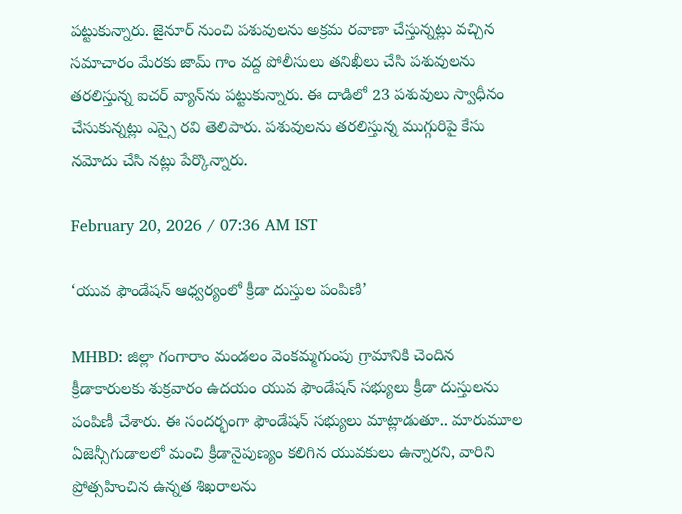పట్టుకున్నారు. జైనూర్ నుంచి పశువులను అక్రమ రవాణా చేస్తున్నట్లు వచ్చిన సమాచారం మేరకు జామ్ గాం వద్ద పోలీసులు తనిఖీలు చేసి పశువులను తరలిస్తున్న ఐచర్ వ్యాన్‌ను పట్టుకున్నారు. ఈ దాడిలో 23 పశువులు స్వాధీనం చేసుకున్నట్లు ఎస్సై రవి తెలిపారు. పశువులను తరలిస్తున్న ముగ్గురిపై కేసు నమోదు చేసి నట్లు పేర్కొన్నారు.

February 20, 2026 / 07:36 AM IST

‘యువ ఫౌండేషన్ ఆధ్వర్యంలో క్రీడా దుస్తుల పంపిణి’

MHBD: జిల్లా గంగారాం మండలం వెంకమ్మగుంపు గ్రామానికి చెందిన క్రీడాకారులకు శుక్రవారం ఉదయం యువ ఫౌండేషన్ సభ్యులు క్రీడా దుస్తులను పంపిణీ చేశారు. ఈ సందర్భంగా ఫౌండేషన్ సభ్యులు మాట్లాడుతూ.. మారుమూల ఏజెన్సీగుడాలలో మంచి క్రీడానైపుణ్యం కలిగిన యువకులు ఉన్నారని, వారిని ప్రోత్సహించిన ఉన్నత శిఖరాలను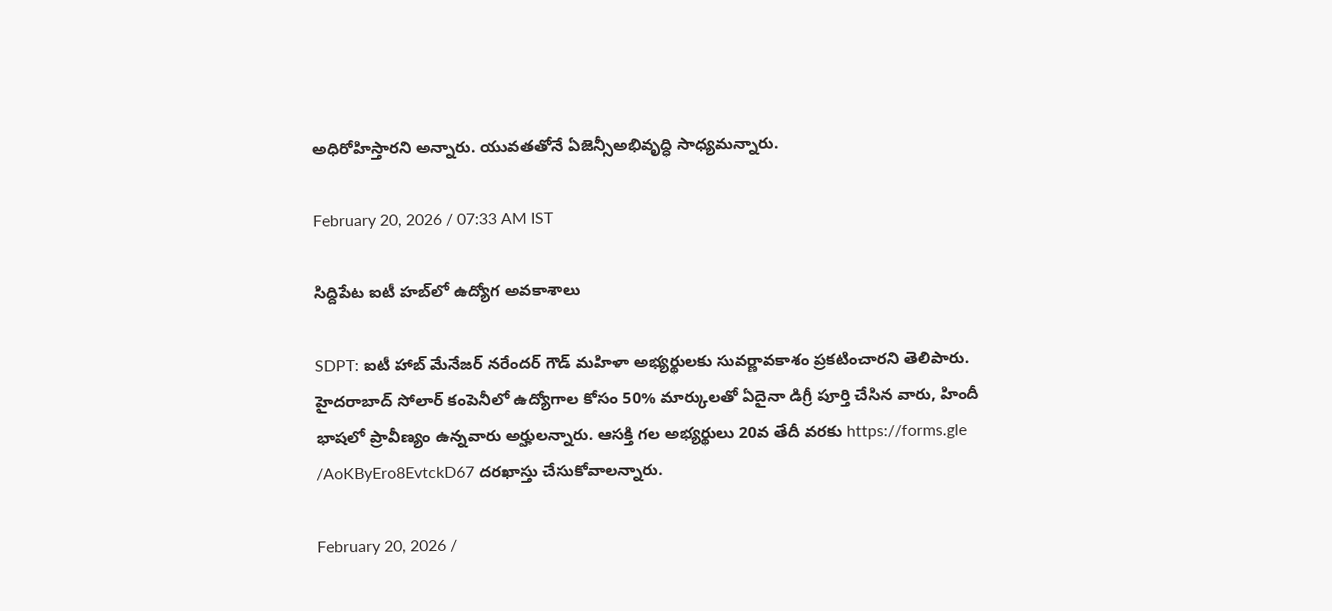అధిరోహిస్తారని అన్నారు. యువతతోనే ఏజెన్సీఅభివృద్ధి సాధ్యమన్నారు.

February 20, 2026 / 07:33 AM IST

సిద్దిపేట ఐటీ హబ్‌లో ఉద్యోగ అవకాశాలు

SDPT: ఐటీ హాబ్ మేనేజర్ నరేందర్ గౌడ్ మహిళా అభ్యర్థులకు సువర్ణావకాశం ప్రకటించారని తెలిపారు. హైదరాబాద్ సోలార్ కంపెనీలో ఉద్యోగాల కోసం 50% మార్కులతో ఏదైనా డిగ్రీ పూర్తి చేసిన వారు, హిందీ భాషలో ప్రావీణ్యం ఉన్నవారు అర్హులన్నారు. ఆసక్తి గల అభ్యర్థులు 20వ తేదీ వరకు https://forms.gle /AoKByEro8EvtckD67 దరఖాస్తు చేసుకోవాలన్నారు.

February 20, 2026 /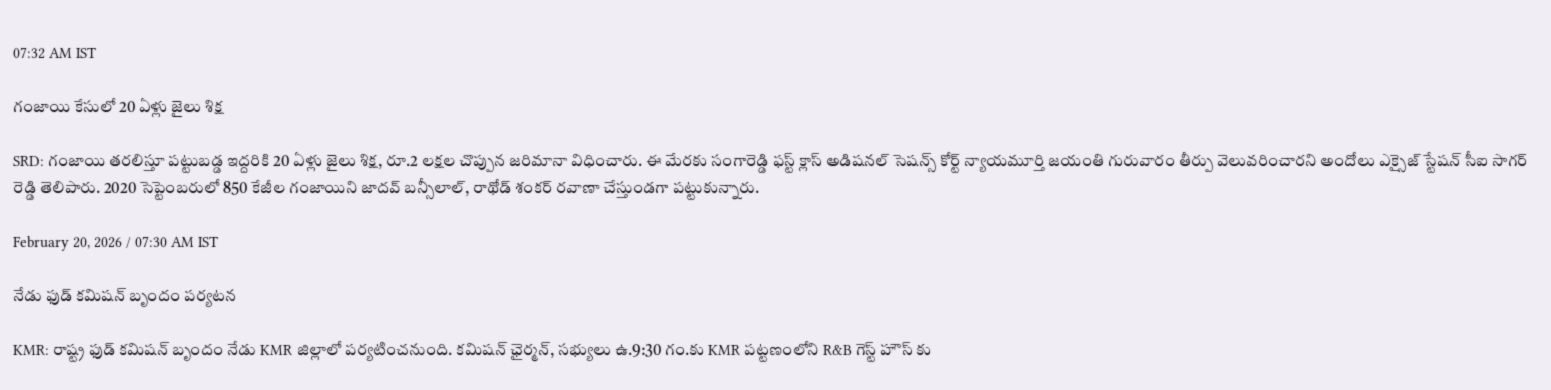07:32 AM IST

గంజాయి కేసులో 20 ఏళ్లు జైలు శిక్ష

SRD: గంజాయి తరలిస్తూ పట్టుబడ్డ ఇద్దరికి 20 ఏళ్లు జైలు శిక్ష, రూ.2 లక్షల చొప్పున జరిమానా విధించారు. ఈ మేరకు సంగారెడ్డి ఫస్ట్ క్లాస్ అడిషనల్ సెషన్స్ కోర్ట్ న్యాయమూర్తి జయంతి గురువారం తీర్పు వెలువరించారని అందోలు ఎక్సైజ్ స్టేషన్ సీఐ సాగర్ రెడ్డి తెలిపారు. 2020 సెప్టెంబరులో 850 కేజీల గంజాయిని జాదవ్ బన్సీలాల్, రాథోడ్ శంకర్ రవాణా చేస్తుండగా పట్టుకున్నారు.

February 20, 2026 / 07:30 AM IST

నేడు ఫుడ్ కమిషన్ బృందం పర్యటన

KMR: రాష్ట్ర ఫుడ్ కమిషన్ బృందం నేడు KMR జిల్లాలో పర్యటించనుంది. కమిషన్ ఛైర్మన్, సభ్యులు ఉ.9:30 గం.కు KMR పట్టణంలోని R&B గెస్ట్ హౌస్ కు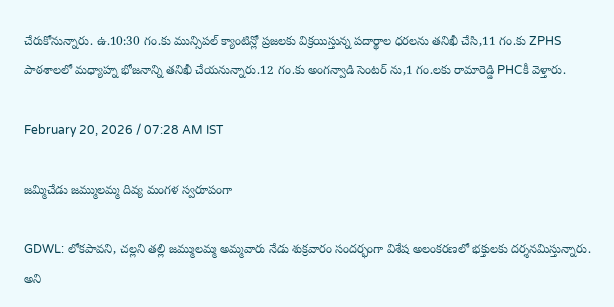చేరుకోనున్నారు. ఉ.10:30 గం.కు మున్సిపల్ క్యాంటిన్లో ప్రజలకు విక్రయిస్తున్న పదార్థాల ధరలను తనిఖీ చేసి,11 గం.కు ZPHS పాఠశాలలో మధ్యాహ్న భోజనాన్ని తనిఖీ చేయనున్నారు.12 గం.కు అంగన్వాడి సెంటర్ ను,1 గం.లకు రామారెడ్డి PHCకీ వెళ్తారు.

February 20, 2026 / 07:28 AM IST

జమ్మిచేడు జమ్ములమ్మ దివ్య మంగళ స్వరూపంగా

GDWL: లోకపావని, చల్లని తల్లి జమ్ములమ్మ అమ్మవారు నేడు శుక్రవారం సందర్భంగా విశేష అలంకరణలో భక్తులకు దర్శనమిస్తున్నారు. అని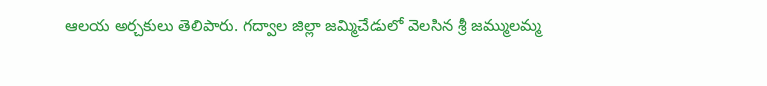ఆలయ అర్చకులు తెలిపారు. గద్వాల జిల్లా జమ్మిచేడులో వెలసిన శ్రీ జమ్ములమ్మ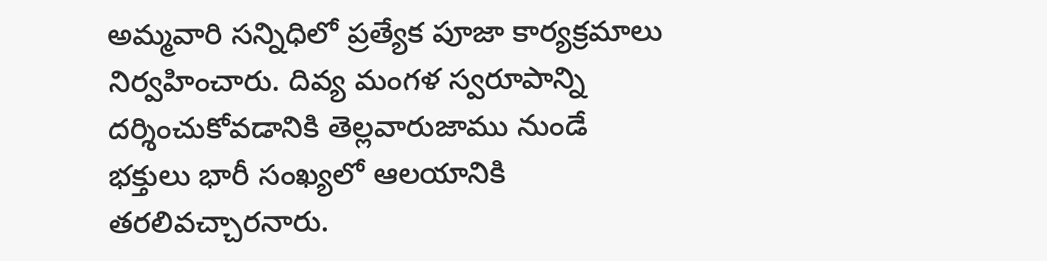అమ్మవారి సన్నిధిలో ప్రత్యేక పూజా కార్యక్రమాలు నిర్వహించారు. దివ్య మంగళ స్వరూపాన్ని దర్శించుకోవడానికి తెల్లవారుజాము నుండే భక్తులు భారీ సంఖ్యలో ఆలయానికి తరలివచ్చారనారు.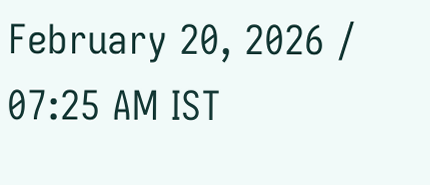February 20, 2026 / 07:25 AM IST